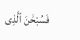فَسُبْحَٰنَ ٱلَّذِى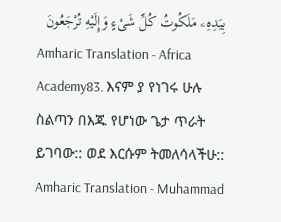بِيَدِهِۦ مَلَكُوتُ كُلِّ شَىْءٍ وَإِلَيْهِ تُرْجَعُونَ
Amharic Translation - Africa Academy83. እናም ያ የነገሩ ሁሉ ስልጣን በእጁ የሆነው ጌታ ጥራት ይገባው:: ወደ እርሱም ትመለሳላችሁ::
Amharic Translation - Muhammad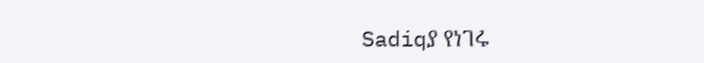Sadiqያ የነገሩ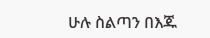ሁሉ ስልጣን በእጁ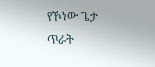የኾነው ጌታ ጥራት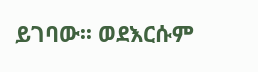ይገባው፡፡ ወደእርሱም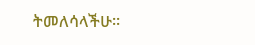ትመለሳላችሁ፡፡